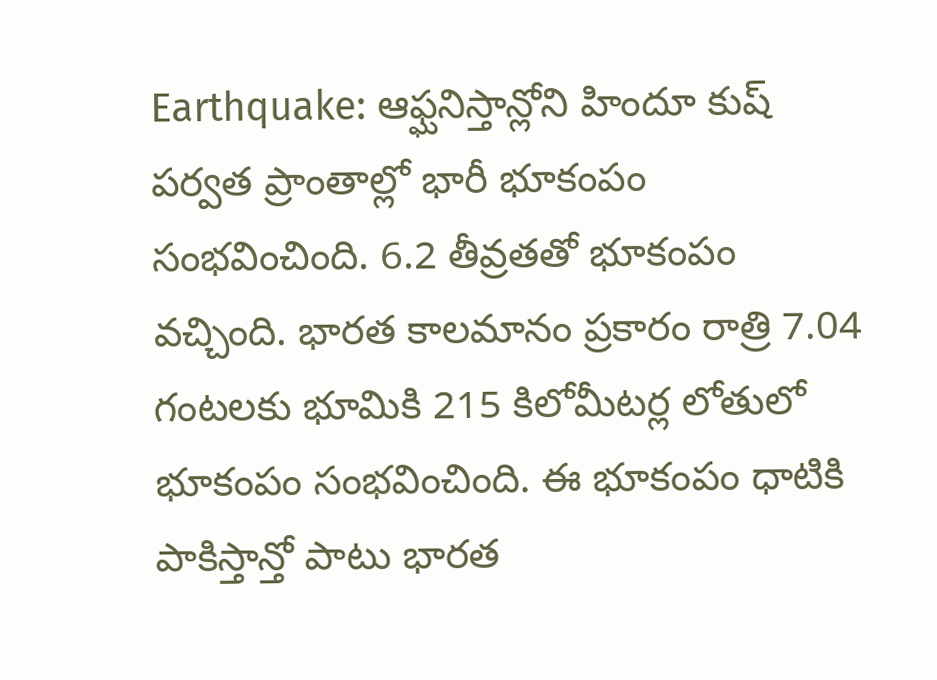Earthquake: ఆఫ్ఘనిస్తాన్లోని హిందూ కుష్ పర్వత ప్రాంతాల్లో భారీ భూకంపం సంభవించింది. 6.2 తీవ్రతతో భూకంపం వచ్చింది. భారత కాలమానం ప్రకారం రాత్రి 7.04 గంటలకు భూమికి 215 కిలోమీటర్ల లోతులో భూకంపం సంభవించింది. ఈ భూకంపం ధాటికి పాకిస్తాన్తో పాటు భారత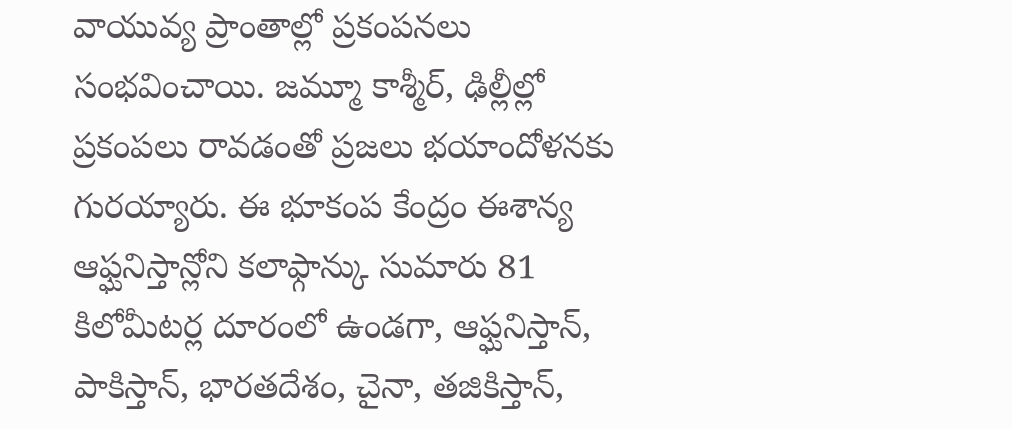వాయువ్య ప్రాంతాల్లో ప్రకంపనలు సంభవించాయి. జమ్మూ కాశ్మీర్, ఢిల్లీల్లో ప్రకంపలు రావడంతో ప్రజలు భయాందోళనకు గురయ్యారు. ఈ భూకంప కేంద్రం ఈశాన్య ఆఫ్ఘనిస్తాన్లోని కలాఫ్గాన్కు సుమారు 81 కిలోమీటర్ల దూరంలో ఉండగా, ఆఫ్ఘనిస్తాన్, పాకిస్తాన్, భారతదేశం, చైనా, తజికిస్తాన్,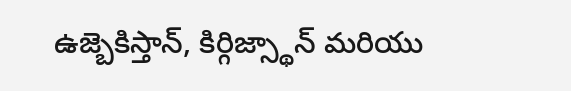ఉజ్బెకిస్తాన్, కిర్గిజ్స్థాన్ మరియు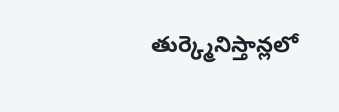తుర్క్మెనిస్తాన్లలో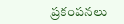ప్రకంపనలు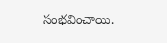సంభవించాయి.